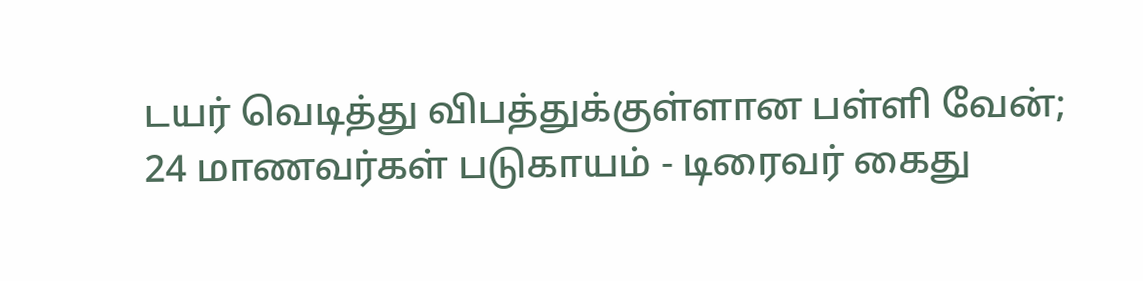டயர் வெடித்து விபத்துக்குள்ளான பள்ளி வேன்; 24 மாணவர்கள் படுகாயம் - டிரைவர் கைது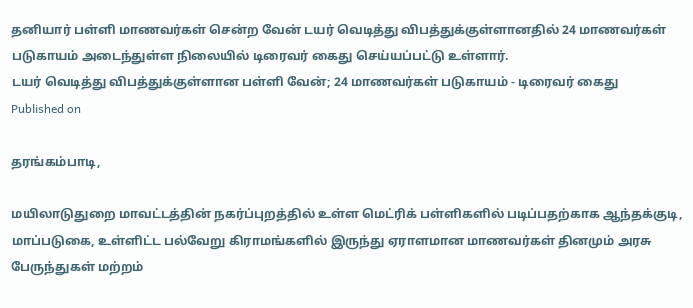தனியார் பள்ளி மாணவர்கள் சென்ற வேன் டயர் வெடித்து விபத்துக்குள்ளானதில் 24 மாணவர்கள் படுகாயம் அடைந்துள்ள நிலையில் டிரைவர் கைது செய்யப்பட்டு உள்ளார்.
டயர் வெடித்து விபத்துக்குள்ளான பள்ளி வேன்; 24 மாணவர்கள் படுகாயம் - டிரைவர் கைது
Published on

தரங்கம்பாடி,

மயிலாடுதுறை மாவட்டத்தின் நகர்ப்புறத்தில் உள்ள மெட்ரிக் பள்ளிகளில் படிப்பதற்காக ஆந்தக்குடி, மாப்படுகை, உள்ளிட்ட பல்வேறு கிராமங்களில் இருந்து ஏராளமான மாணவர்கள் தினமும் அரசு பேருந்துகள் மற்றம்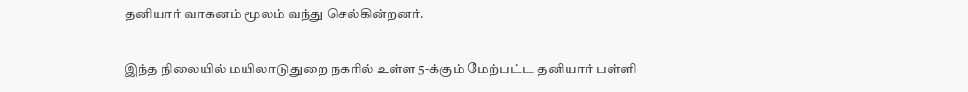தனியார் வாகனம் மூலம் வந்து செல்கின்றனர்.

இந்த நிலையில் மயிலாடுதுறை நகரில் உள்ள 5-க்கும் மேற்பட்ட தனியார் பள்ளி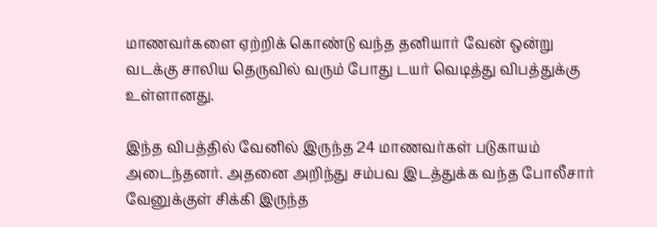மாணவர்களை ஏற்றிக் கொண்டு வந்த தனியார் வேன் ஒன்று வடக்கு சாலிய தெருவில் வரும் போது டயர் வெடித்து விபத்துக்கு உள்ளானது.

இந்த விபத்தில் வேனில் இருந்த 24 மாணவர்கள் படுகாயம் அடைந்தனர். அதனை அறிந்து சம்பவ இடத்துக்க வந்த போலீசார் வேனுக்குள் சிக்கி இருந்த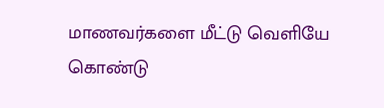மாணவர்களை மீட்டு வெளியே கொண்டு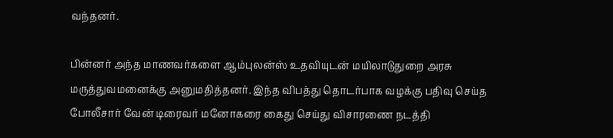வந்தனர்.

பின்னர் அந்த மாணவர்களை ஆம்புலன்ஸ் உதவியுடன் மயிலாடுதுறை அரசு மருத்துவமனைக்கு அனுமதித்தனர். இந்த விபத்து தொடர்பாக வழக்கு பதிவு செய்த போலீசார் வேன் டிரைவர் மனோகரை கைது செய்து விசாரணை நடத்தி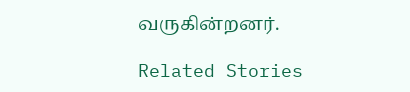வருகின்றனர்.

Related Stories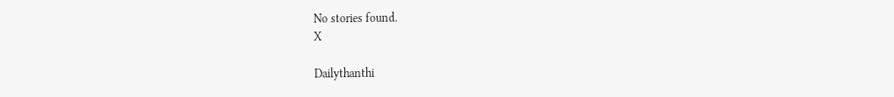No stories found.
X

Dailythanthi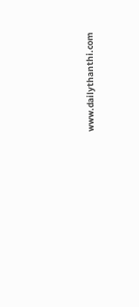www.dailythanthi.com